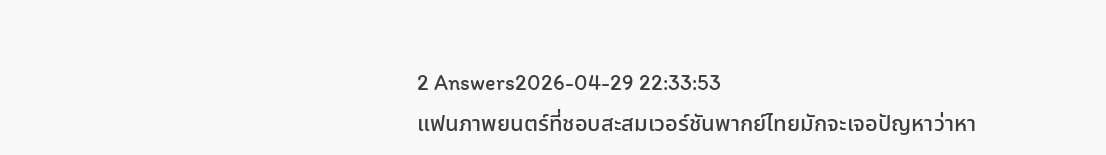2 Answers2026-04-29 22:33:53
แฟนภาพยนตร์ที่ชอบสะสมเวอร์ชันพากย์ไทยมักจะเจอปัญหาว่าหา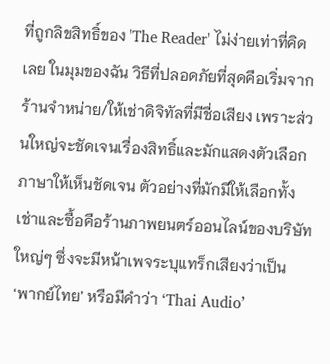ที่ถูกลิขสิทธิ์ของ 'The Reader' ไม่ง่ายเท่าที่คิดเลย ในมุมของฉัน วิธีที่ปลอดภัยที่สุดคือเริ่มจากร้านจำหน่าย/ให้เช่าดิจิทัลที่มีชื่อเสียง เพราะส่วนใหญ่จะชัดเจนเรื่องสิทธิ์และมักแสดงตัวเลือกภาษาให้เห็นชัดเจน ตัวอย่างที่มักมีให้เลือกทั้งเช่าและซื้อคือร้านภาพยนตร์ออนไลน์ของบริษัทใหญ่ๆ ซึ่งจะมีหน้าเพจระบุแทร็กเสียงว่าเป็น ‘พากย์ไทย’ หรือมีคำว่า ‘Thai Audio’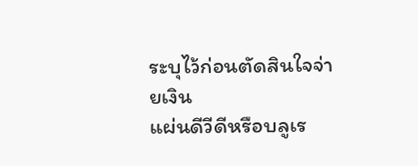ระบุไว้ก่อนตัดสินใจจ่ายเงิน
แผ่นดีวีดีหรือบลูเร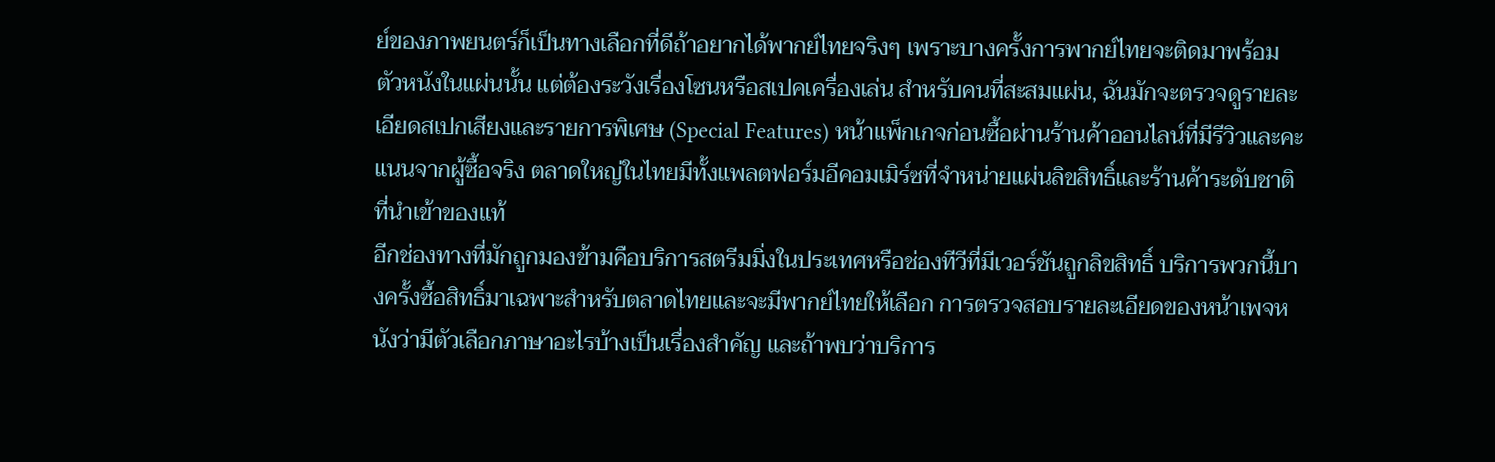ย์ของภาพยนตร์ก็เป็นทางเลือกที่ดีถ้าอยากได้พากย์ไทยจริงๆ เพราะบางครั้งการพากย์ไทยจะติดมาพร้อมตัวหนังในแผ่นนั้น แต่ต้องระวังเรื่องโซนหรือสเปคเครื่องเล่น สำหรับคนที่สะสมแผ่น, ฉันมักจะตรวจดูรายละเอียดสเปกเสียงและรายการพิเศษ (Special Features) หน้าแพ็กเกจก่อนซื้อผ่านร้านค้าออนไลน์ที่มีรีวิวและคะแนนจากผู้ซื้อจริง ตลาดใหญ่ในไทยมีทั้งแพลตฟอร์มอีคอมเมิร์ซที่จำหน่ายแผ่นลิขสิทธิ์และร้านค้าระดับชาติที่นำเข้าของแท้
อีกช่องทางที่มักถูกมองข้ามคือบริการสตรีมมิ่งในประเทศหรือช่องทีวีที่มีเวอร์ชันถูกลิขสิทธิ์ บริการพวกนี้บางครั้งซื้อสิทธิ์มาเฉพาะสำหรับตลาดไทยและจะมีพากย์ไทยให้เลือก การตรวจสอบรายละเอียดของหน้าเพจหนังว่ามีตัวเลือกภาษาอะไรบ้างเป็นเรื่องสำคัญ และถ้าพบว่าบริการ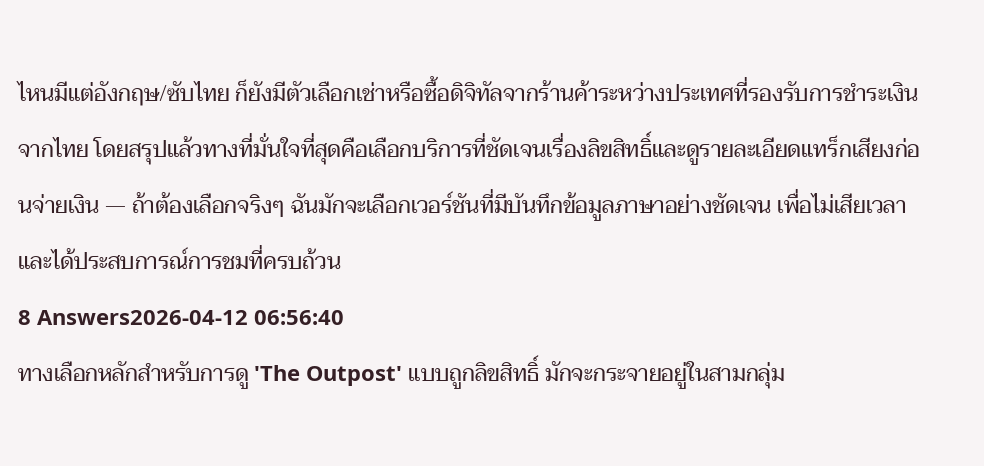ไหนมีแต่อังกฤษ/ซับไทย ก็ยังมีตัวเลือกเช่าหรือซื้อดิจิทัลจากร้านค้าระหว่างประเทศที่รองรับการชำระเงินจากไทย โดยสรุปแล้วทางที่มั่นใจที่สุดคือเลือกบริการที่ชัดเจนเรื่องลิขสิทธิ์และดูรายละเอียดแทร็กเสียงก่อนจ่ายเงิน — ถ้าต้องเลือกจริงๆ ฉันมักจะเลือกเวอร์ชันที่มีบันทึกข้อมูลภาษาอย่างชัดเจน เพื่อไม่เสียเวลาและได้ประสบการณ์การชมที่ครบถ้วน
8 Answers2026-04-12 06:56:40
ทางเลือกหลักสำหรับการดู 'The Outpost' แบบถูกลิขสิทธิ์ มักจะกระจายอยู่ในสามกลุ่ม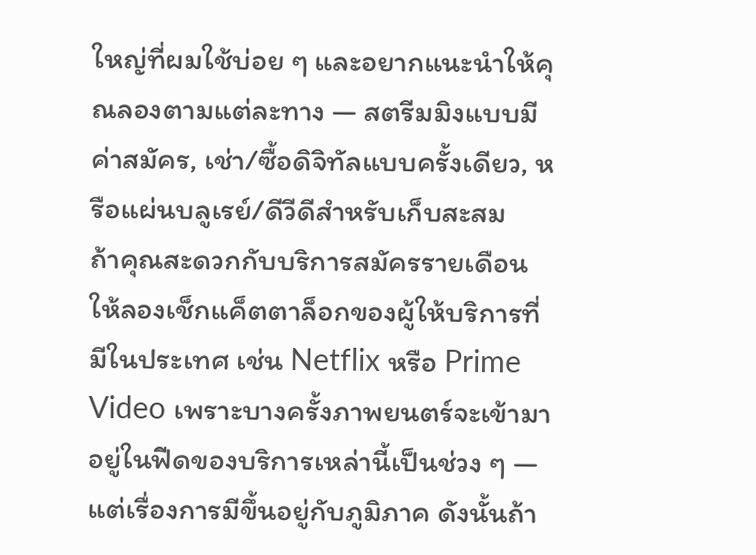ใหญ่ที่ผมใช้บ่อย ๆ และอยากแนะนำให้คุณลองตามแต่ละทาง — สตรีมมิงแบบมีค่าสมัคร, เช่า/ซื้อดิจิทัลแบบครั้งเดียว, หรือแผ่นบลูเรย์/ดีวีดีสำหรับเก็บสะสม
ถ้าคุณสะดวกกับบริการสมัครรายเดือน ให้ลองเช็กแค็ตตาล็อกของผู้ให้บริการที่มีในประเทศ เช่น Netflix หรือ Prime Video เพราะบางครั้งภาพยนตร์จะเข้ามาอยู่ในฟีดของบริการเหล่านี้เป็นช่วง ๆ — แต่เรื่องการมีขึ้นอยู่กับภูมิภาค ดังนั้นถ้า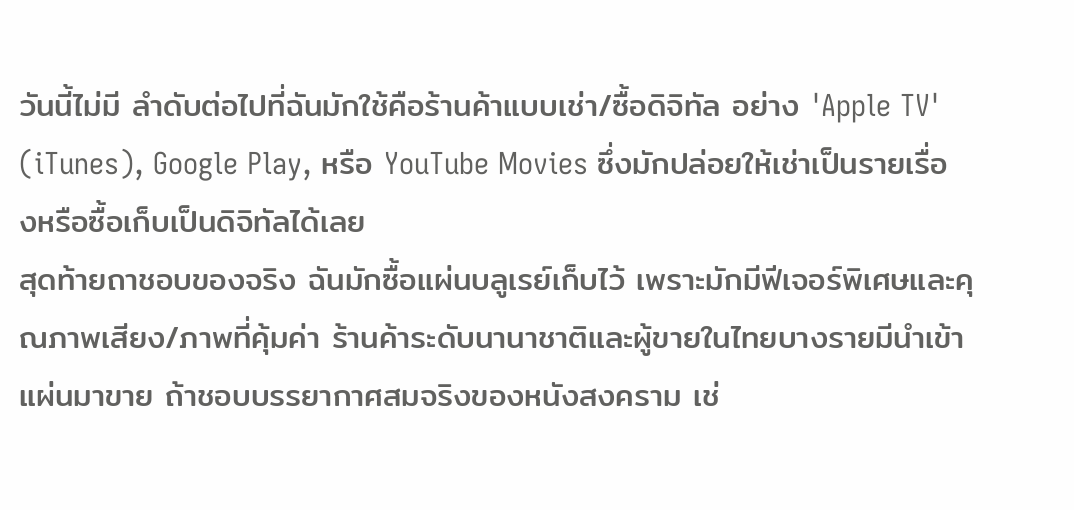วันนี้ไม่มี ลำดับต่อไปที่ฉันมักใช้คือร้านค้าแบบเช่า/ซื้อดิจิทัล อย่าง 'Apple TV' (iTunes), Google Play, หรือ YouTube Movies ซึ่งมักปล่อยให้เช่าเป็นรายเรื่องหรือซื้อเก็บเป็นดิจิทัลได้เลย
สุดท้ายถาชอบของจริง ฉันมักซื้อแผ่นบลูเรย์เก็บไว้ เพราะมักมีฟีเจอร์พิเศษและคุณภาพเสียง/ภาพที่คุ้มค่า ร้านค้าระดับนานาชาติและผู้ขายในไทยบางรายมีนำเข้าแผ่นมาขาย ถ้าชอบบรรยากาศสมจริงของหนังสงคราม เช่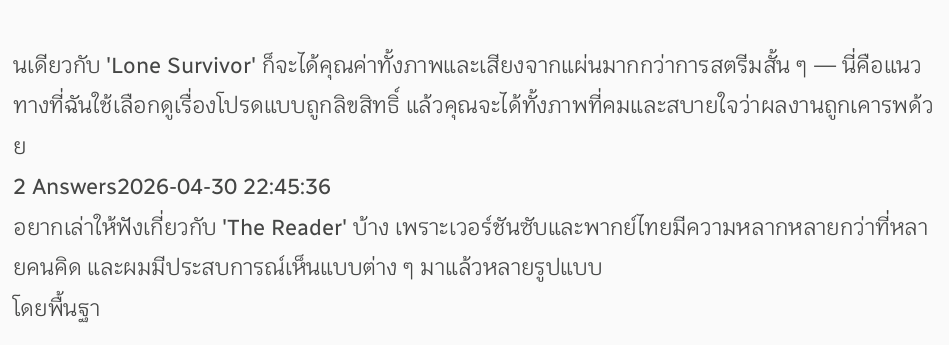นเดียวกับ 'Lone Survivor' ก็จะได้คุณค่าทั้งภาพและเสียงจากแผ่นมากกว่าการสตรีมสั้น ๆ — นี่คือแนวทางที่ฉันใช้เลือกดูเรื่องโปรดแบบถูกลิขสิทธิ์ แล้วคุณจะได้ทั้งภาพที่คมและสบายใจว่าผลงานถูกเคารพด้วย
2 Answers2026-04-30 22:45:36
อยากเล่าให้ฟังเกี่ยวกับ 'The Reader' บ้าง เพราะเวอร์ชันซับและพากย์ไทยมีความหลากหลายกว่าที่หลายคนคิด และผมมีประสบการณ์เห็นแบบต่าง ๆ มาแล้วหลายรูปแบบ
โดยพื้นฐา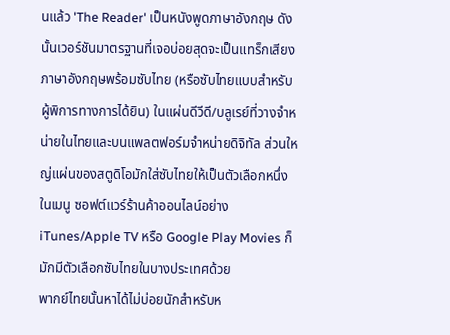นแล้ว 'The Reader' เป็นหนังพูดภาษาอังกฤษ ดังนั้นเวอร์ชันมาตรฐานที่เจอบ่อยสุดจะเป็นแทร็กเสียงภาษาอังกฤษพร้อมซับไทย (หรือซับไทยแบบสำหรับผู้พิการทางการได้ยิน) ในแผ่นดีวีดี/บลูเรย์ที่วางจำหน่ายในไทยและบนแพลตฟอร์มจำหน่ายดิจิทัล ส่วนใหญ่แผ่นของสตูดิโอมักใส่ซับไทยให้เป็นตัวเลือกหนึ่งในเมนู ซอฟต์แวร์ร้านค้าออนไลน์อย่าง iTunes/Apple TV หรือ Google Play Movies ก็มักมีตัวเลือกซับไทยในบางประเทศด้วย
พากย์ไทยนั้นหาได้ไม่บ่อยนักสำหรับห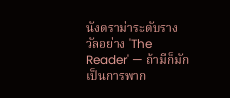นังดราม่าระดับรางวัลอย่าง 'The Reader' — ถ้ามีก็มักเป็นการพาก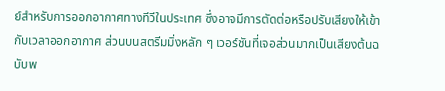ย์สำหรับการออกอากาศทางทีวีในประเทศ ซึ่งอาจมีการตัดต่อหรือปรับเสียงให้เข้ากับเวลาออกอากาศ ส่วนบนสตรีมมิ่งหลัก ๆ เวอร์ชันที่เจอส่วนมากเป็นเสียงต้นฉบับพ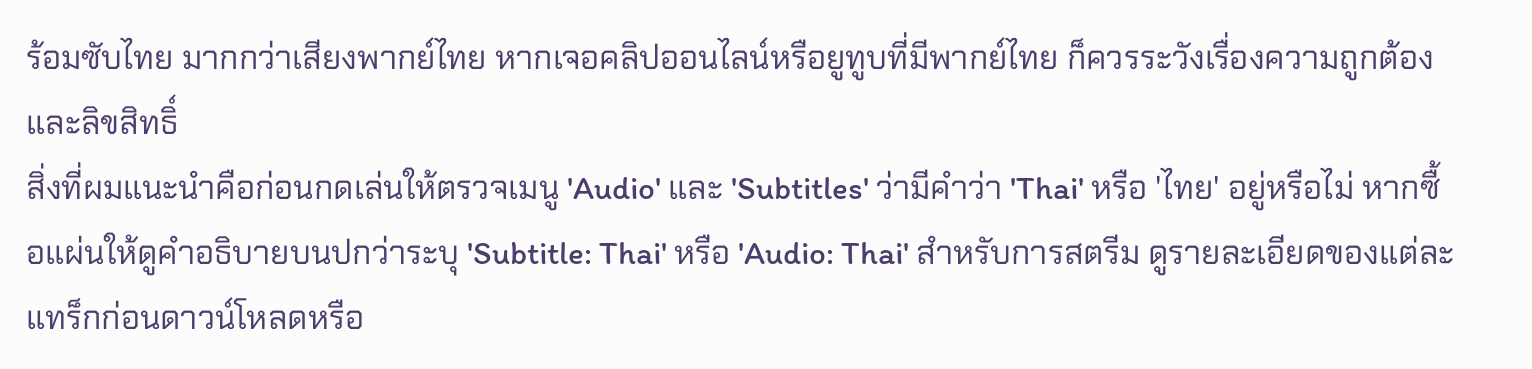ร้อมซับไทย มากกว่าเสียงพากย์ไทย หากเจอคลิปออนไลน์หรือยูทูบที่มีพากย์ไทย ก็ควรระวังเรื่องความถูกต้องและลิขสิทธิ์
สิ่งที่ผมแนะนำคือก่อนกดเล่นให้ตรวจเมนู 'Audio' และ 'Subtitles' ว่ามีคำว่า 'Thai' หรือ 'ไทย' อยู่หรือไม่ หากซื้อแผ่นให้ดูคำอธิบายบนปกว่าระบุ 'Subtitle: Thai' หรือ 'Audio: Thai' สำหรับการสตรีม ดูรายละเอียดของแต่ละแทร็กก่อนดาวน์โหลดหรือ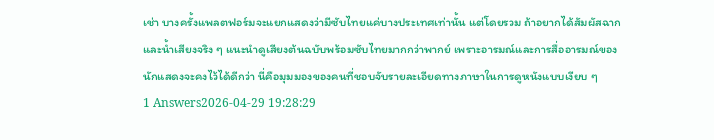เช่า บางครั้งแพลตฟอร์มจะแยกแสดงว่ามีซับไทยแค่บางประเทศเท่านั้น แต่โดยรวม ถ้าอยากได้สัมผัสฉากและน้ำเสียงจริง ๆ แนะนำดูเสียงต้นฉบับพร้อมซับไทยมากกว่าพากย์ เพราะอารมณ์และการสื่ออารมณ์ของนักแสดงจะคงไว้ได้ดีกว่า นี่คือมุมมองของคนที่ชอบจับรายละเอียดทางภาษาในการดูหนังแบบเงียบ ๆ
1 Answers2026-04-29 19:28:29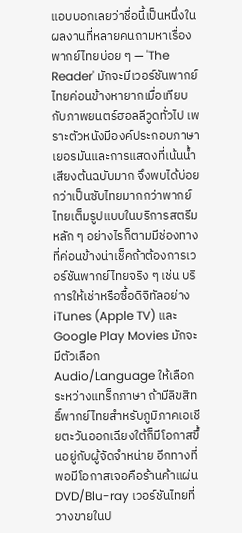แอบบอกเลยว่าชื่อนี้เป็นหนึ่งในผลงานที่หลายคนถามหาเรื่องพากย์ไทยบ่อย ๆ — 'The Reader' มักจะมีเวอร์ชันพากย์ไทยค่อนข้างหายากเมื่อเทียบกับภาพยนตร์ฮอลลีวูดทั่วไป เพราะตัวหนังมีองค์ประกอบภาษาเยอรมันและการแสดงที่เน้นน้ำเสียงต้นฉบับมาก จึงพบได้บ่อยกว่าเป็นซับไทยมากกว่าพากย์ไทยเต็มรูปแบบในบริการสตรีมหลัก ๆ อย่างไรก็ตามมีช่องทางที่ค่อนข้างน่าเช็คถ้าต้องการเวอร์ชันพากย์ไทยจริง ๆ เช่น บริการให้เช่าหรือซื้อดิจิทัลอย่าง iTunes (Apple TV) และ Google Play Movies มักจะมีตัวเลือก Audio/Language ให้เลือกระหว่างแทร็กภาษา ถ้ามีลิขสิทธิ์พากย์ไทยสำหรับภูมิภาคเอเชียตะวันออกเฉียงใต้ก็มีโอกาสขึ้นอยู่กับผู้จัดจำหน่าย อีกทางที่พอมีโอกาสเจอคือร้านค้าแผ่น DVD/Blu-ray เวอร์ชันไทยที่วางขายในป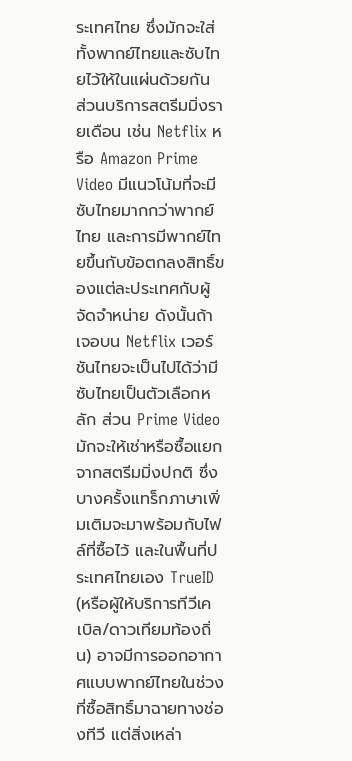ระเทศไทย ซึ่งมักจะใส่ทั้งพากย์ไทยและซับไทยไว้ให้ในแผ่นด้วยกัน
ส่วนบริการสตรีมมิ่งรายเดือน เช่น Netflix หรือ Amazon Prime Video มีแนวโน้มที่จะมีซับไทยมากกว่าพากย์ไทย และการมีพากย์ไทยขึ้นกับข้อตกลงสิทธิ์ของแต่ละประเทศกับผู้จัดจำหน่าย ดังนั้นถ้าเจอบน Netflix เวอร์ชันไทยจะเป็นไปได้ว่ามีซับไทยเป็นตัวเลือกหลัก ส่วน Prime Video มักจะให้เช่าหรือซื้อแยกจากสตรีมมิ่งปกติ ซึ่งบางครั้งแทร็กภาษาเพิ่มเติมจะมาพร้อมกับไฟล์ที่ซื้อไว้ และในพื้นที่ประเทศไทยเอง TrueID (หรือผู้ให้บริการทีวีเคเบิล/ดาวเทียมท้องถิ่น) อาจมีการออกอากาศแบบพากย์ไทยในช่วงที่ซื้อสิทธิ์มาฉายทางช่องทีวี แต่สิ่งเหล่า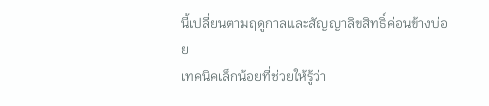นี้เปลี่ยนตามฤดูกาลและสัญญาลิขสิทธิ์ค่อนข้างบ่อย
เทคนิคเล็กน้อยที่ช่วยให้รู้ว่า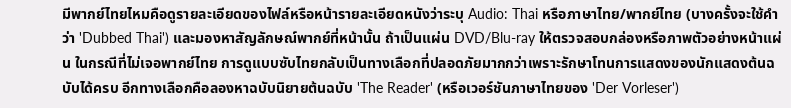มีพากย์ไทยไหมคือดูรายละเอียดของไฟล์หรือหน้ารายละเอียดหนังว่าระบุ Audio: Thai หรือภาษาไทย/พากย์ไทย (บางครั้งจะใช้คำว่า 'Dubbed Thai') และมองหาสัญลักษณ์พากย์ที่หน้านั้น ถ้าเป็นแผ่น DVD/Blu-ray ให้ตรวจสอบกล่องหรือภาพตัวอย่างหน้าแผ่น ในกรณีที่ไม่เจอพากย์ไทย การดูแบบซับไทยกลับเป็นทางเลือกที่ปลอดภัยมากกว่าเพราะรักษาโทนการแสดงของนักแสดงต้นฉบับได้ครบ อีกทางเลือกคือลองหาฉบับนิยายต้นฉบับ 'The Reader' (หรือเวอร์ชันภาษาไทยของ 'Der Vorleser')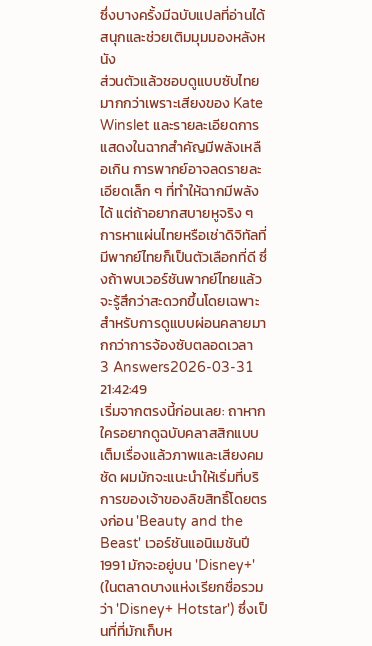ซึ่งบางครั้งมีฉบับแปลที่อ่านได้สนุกและช่วยเติมมุมมองหลังหนัง
ส่วนตัวแล้วชอบดูแบบซับไทยมากกว่าเพราะเสียงของ Kate Winslet และรายละเอียดการแสดงในฉากสำคัญมีพลังเหลือเกิน การพากย์อาจลดรายละเอียดเล็ก ๆ ที่ทำให้ฉากมีพลังได้ แต่ถ้าอยากสบายหูจริง ๆ การหาแผ่นไทยหรือเช่าดิจิทัลที่มีพากย์ไทยก็เป็นตัวเลือกที่ดี ซึ่งถ้าพบเวอร์ชันพากย์ไทยแล้วจะรู้สึกว่าสะดวกขึ้นโดยเฉพาะสำหรับการดูแบบผ่อนคลายมากกว่าการจ้องซับตลอดเวลา
3 Answers2026-03-31 21:42:49
เริ่มจากตรงนี้ก่อนเลย: ถาหากใครอยากดูฉบับคลาสสิกแบบเต็มเรื่องแล้วภาพและเสียงคมชัด ผมมักจะแนะนำให้เริ่มที่บริการของเจ้าของลิขสิทธิ์โดยตรงก่อน 'Beauty and the Beast' เวอร์ชันแอนิเมชันปี 1991 มักจะอยู่บน 'Disney+' (ในตลาดบางแห่งเรียกชื่อรวมว่า 'Disney+ Hotstar') ซึ่งเป็นที่ที่มักเก็บห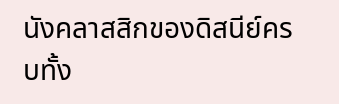นังคลาสสิกของดิสนีย์ครบทั้ง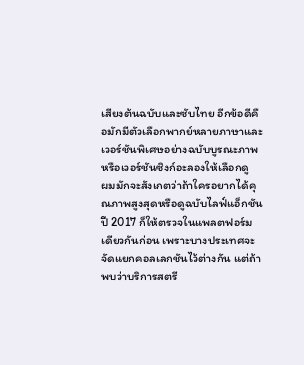เสียงต้นฉบับและซับไทย อีกข้อดีคือมักมีตัวเลือกพากย์หลายภาษาและเวอร์ชันพิเศษอย่างฉบับบูรณะภาพหรือเวอร์ชันซิงก์อะลองให้เลือกดู
ผมมักจะสังเกตว่าถ้าใครอยากได้คุณภาพสูงสุดหรือดูฉบับไลฟ์แอ็กชันปี 2017 ก็ให้ตรวจในแพลตฟอร์มเดียวกันก่อน เพราะบางประเทศจะจัดแยกคอลเลกชันไว้ต่างกัน แต่ถ้าพบว่าบริการสตรี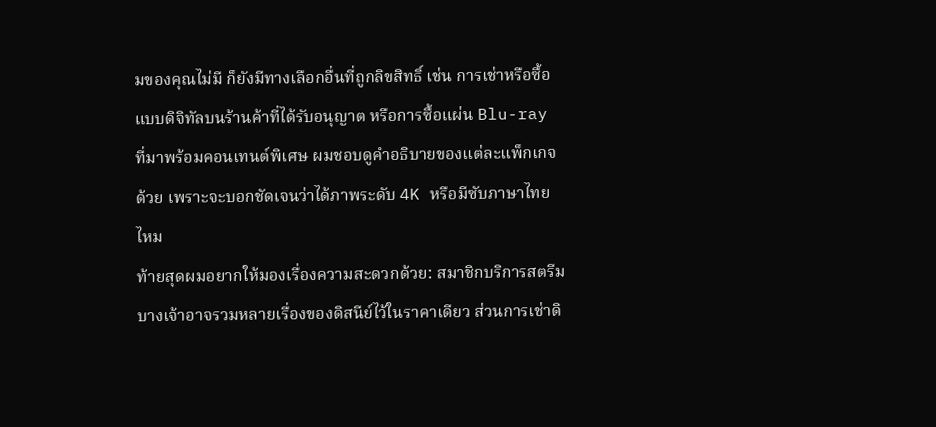มของคุณไม่มี ก็ยังมีทางเลือกอื่นที่ถูกลิขสิทธิ์ เช่น การเช่าหรือซื้อแบบดิจิทัลบนร้านค้าที่ได้รับอนุญาต หรือการซื้อแผ่น Blu-ray ที่มาพร้อมคอนเทนต์พิเศษ ผมชอบดูคำอธิบายของแต่ละแพ็กเกจด้วย เพราะจะบอกชัดเจนว่าได้ภาพระดับ 4K หรือมีซับภาษาไทยไหม
ท้ายสุดผมอยากให้มองเรื่องความสะดวกด้วย: สมาชิกบริการสตรีมบางเจ้าอาจรวมหลายเรื่องของดิสนีย์ไว้ในราคาเดียว ส่วนการเช่าดิ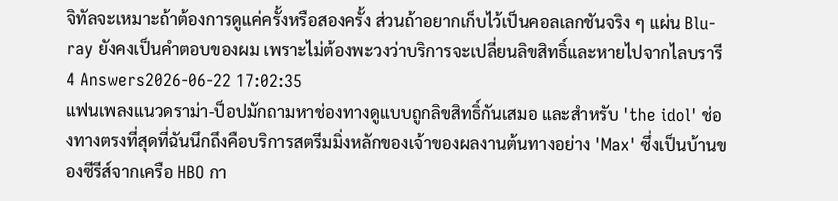จิทัลจะเหมาะถ้าต้องการดูแค่ครั้งหรือสองครั้ง ส่วนถ้าอยากเก็บไว้เป็นคอลเลกชันจริง ๆ แผ่น Blu-ray ยังคงเป็นคำตอบของผม เพราะไม่ต้องพะวงว่าบริการจะเปลี่ยนลิขสิทธิ์และหายไปจากไลบรารี
4 Answers2026-06-22 17:02:35
แฟนเพลงแนวดราม่า-ป็อปมักถามหาช่องทางดูแบบถูกลิขสิทธิ์กันเสมอ และสำหรับ 'the idol' ช่องทางตรงที่สุดที่ฉันนึกถึงคือบริการสตรีมมิ่งหลักของเจ้าของผลงานต้นทางอย่าง 'Max' ซึ่งเป็นบ้านของซีรีส์จากเครือ HBO กา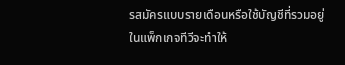รสมัครแบบรายเดือนหรือใช้บัญชีที่รวมอยู่ในแพ็กเกจทีวีจะทำให้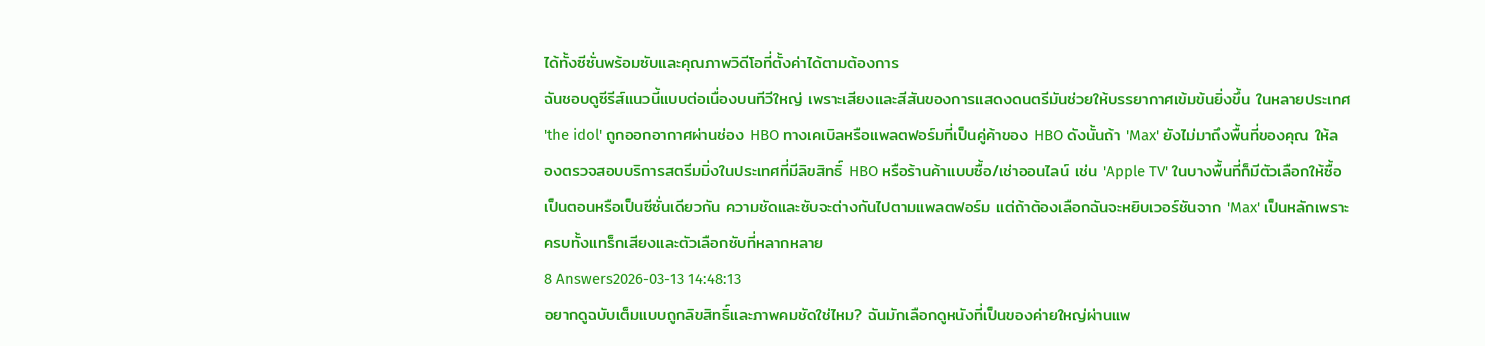ได้ทั้งซีซั่นพร้อมซับและคุณภาพวิดีโอที่ตั้งค่าได้ตามต้องการ
ฉันชอบดูซีรีส์แนวนี้แบบต่อเนื่องบนทีวีใหญ่ เพราะเสียงและสีสันของการแสดงดนตรีมันช่วยให้บรรยากาศเข้มข้นยิ่งขึ้น ในหลายประเทศ 'the idol' ถูกออกอากาศผ่านช่อง HBO ทางเคเบิลหรือแพลตฟอร์มที่เป็นคู่ค้าของ HBO ดังนั้นถ้า 'Max' ยังไม่มาถึงพื้นที่ของคุณ ให้ลองตรวจสอบบริการสตรีมมิ่งในประเทศที่มีลิขสิทธิ์ HBO หรือร้านค้าแบบซื้อ/เช่าออนไลน์ เช่น 'Apple TV' ในบางพื้นที่ก็มีตัวเลือกให้ซื้อเป็นตอนหรือเป็นซีซั่นเดียวกัน ความชัดและซับจะต่างกันไปตามแพลตฟอร์ม แต่ถ้าต้องเลือกฉันจะหยิบเวอร์ชันจาก 'Max' เป็นหลักเพราะครบทั้งแทร็กเสียงและตัวเลือกซับที่หลากหลาย
8 Answers2026-03-13 14:48:13
อยากดูฉบับเต็มแบบถูกลิขสิทธิ์และภาพคมชัดใช่ไหม? ฉันมักเลือกดูหนังที่เป็นของค่ายใหญ่ผ่านแพ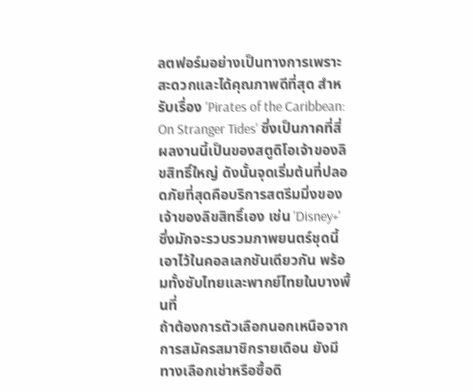ลตฟอร์มอย่างเป็นทางการเพราะสะดวกและได้คุณภาพดีที่สุด สำหรับเรื่อง 'Pirates of the Caribbean: On Stranger Tides' ซึ่งเป็นภาคที่สี่ ผลงานนี้เป็นของสตูดิโอเจ้าของลิขสิทธิ์ใหญ่ ดังนั้นจุดเริ่มต้นที่ปลอดภัยที่สุดคือบริการสตรีมมิ่งของเจ้าของลิขสิทธิ์เอง เช่น 'Disney+' ซึ่งมักจะรวบรวมภาพยนตร์ชุดนี้เอาไว้ในคอลเลกชันเดียวกัน พร้อมทั้งซับไทยและพากย์ไทยในบางพื้นที่
ถ้าต้องการตัวเลือกนอกเหนือจากการสมัครสมาชิกรายเดือน ยังมีทางเลือกเช่าหรือซื้อดิ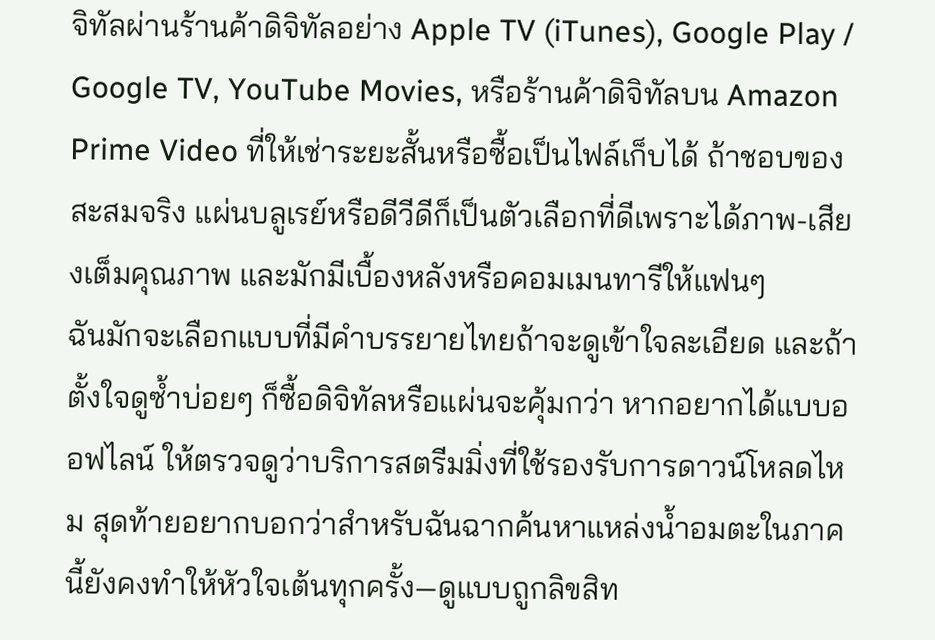จิทัลผ่านร้านค้าดิจิทัลอย่าง Apple TV (iTunes), Google Play / Google TV, YouTube Movies, หรือร้านค้าดิจิทัลบน Amazon Prime Video ที่ให้เช่าระยะสั้นหรือซื้อเป็นไฟล์เก็บได้ ถ้าชอบของสะสมจริง แผ่นบลูเรย์หรือดีวีดีก็เป็นตัวเลือกที่ดีเพราะได้ภาพ-เสียงเต็มคุณภาพ และมักมีเบื้องหลังหรือคอมเมนทารีให้แฟนๆ
ฉันมักจะเลือกแบบที่มีคำบรรยายไทยถ้าจะดูเข้าใจละเอียด และถ้าตั้งใจดูซ้ำบ่อยๆ ก็ซื้อดิจิทัลหรือแผ่นจะคุ้มกว่า หากอยากได้แบบออฟไลน์ ให้ตรวจดูว่าบริการสตรีมมิ่งที่ใช้รองรับการดาวน์โหลดไหม สุดท้ายอยากบอกว่าสำหรับฉันฉากค้นหาแหล่งน้ำอมตะในภาคนี้ยังคงทำให้หัวใจเต้นทุกครั้ง—ดูแบบถูกลิขสิท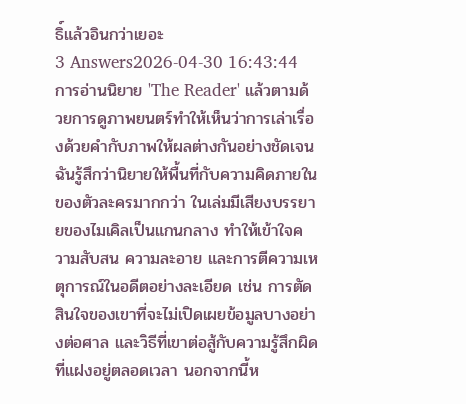ธิ์แล้วอินกว่าเยอะ
3 Answers2026-04-30 16:43:44
การอ่านนิยาย 'The Reader' แล้วตามด้วยการดูภาพยนตร์ทำให้เห็นว่าการเล่าเรื่องด้วยคำกับภาพให้ผลต่างกันอย่างชัดเจน
ฉันรู้สึกว่านิยายให้พื้นที่กับความคิดภายในของตัวละครมากกว่า ในเล่มมีเสียงบรรยายของไมเคิลเป็นแกนกลาง ทำให้เข้าใจความสับสน ความละอาย และการตีความเหตุการณ์ในอดีตอย่างละเอียด เช่น การตัดสินใจของเขาที่จะไม่เปิดเผยข้อมูลบางอย่างต่อศาล และวิธีที่เขาต่อสู้กับความรู้สึกผิดที่แฝงอยู่ตลอดเวลา นอกจากนี้ห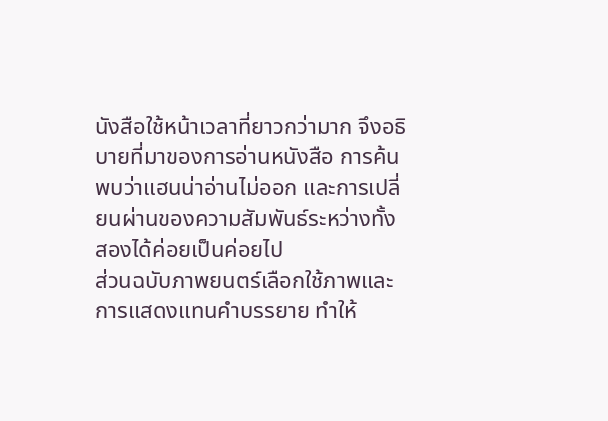นังสือใช้หน้าเวลาที่ยาวกว่ามาก จึงอธิบายที่มาของการอ่านหนังสือ การค้นพบว่าแฮนน่าอ่านไม่ออก และการเปลี่ยนผ่านของความสัมพันธ์ระหว่างทั้งสองได้ค่อยเป็นค่อยไป
ส่วนฉบับภาพยนตร์เลือกใช้ภาพและการแสดงแทนคำบรรยาย ทำให้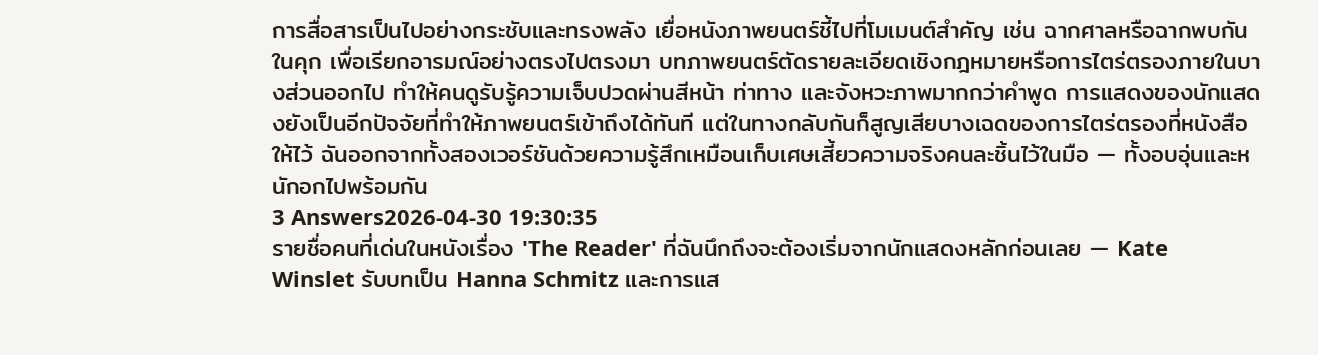การสื่อสารเป็นไปอย่างกระชับและทรงพลัง เยื่อหนังภาพยนตร์ชี้ไปที่โมเมนต์สำคัญ เช่น ฉากศาลหรือฉากพบกันในคุก เพื่อเรียกอารมณ์อย่างตรงไปตรงมา บทภาพยนตร์ตัดรายละเอียดเชิงกฎหมายหรือการไตร่ตรองภายในบางส่วนออกไป ทำให้คนดูรับรู้ความเจ็บปวดผ่านสีหน้า ท่าทาง และจังหวะภาพมากกว่าคำพูด การแสดงของนักแสดงยังเป็นอีกปัจจัยที่ทำให้ภาพยนตร์เข้าถึงได้ทันที แต่ในทางกลับกันก็สูญเสียบางเฉดของการไตร่ตรองที่หนังสือให้ไว้ ฉันออกจากทั้งสองเวอร์ชันด้วยความรู้สึกเหมือนเก็บเศษเสี้ยวความจริงคนละชิ้นไว้ในมือ — ทั้งอบอุ่นและหนักอกไปพร้อมกัน
3 Answers2026-04-30 19:30:35
รายชื่อคนที่เด่นในหนังเรื่อง 'The Reader' ที่ฉันนึกถึงจะต้องเริ่มจากนักแสดงหลักก่อนเลย — Kate Winslet รับบทเป็น Hanna Schmitz และการแส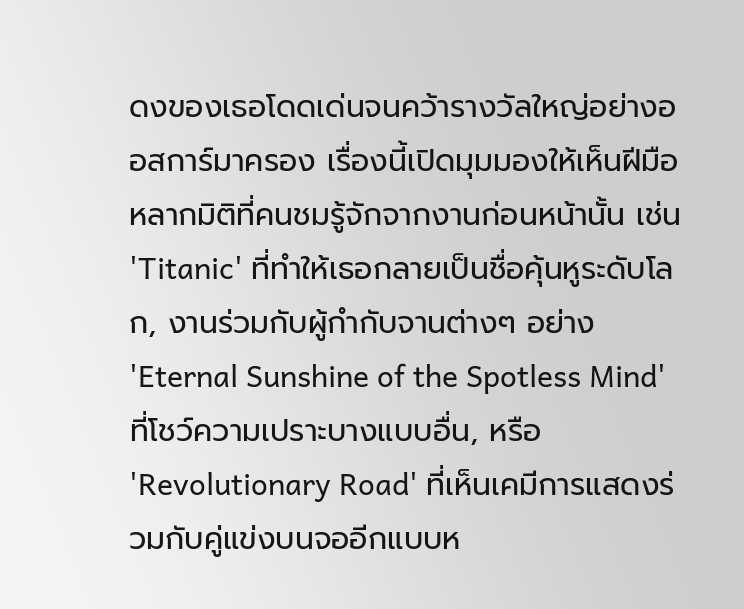ดงของเธอโดดเด่นจนคว้ารางวัลใหญ่อย่างออสการ์มาครอง เรื่องนี้เปิดมุมมองให้เห็นฝีมือหลากมิติที่คนชมรู้จักจากงานก่อนหน้านั้น เช่น 'Titanic' ที่ทำให้เธอกลายเป็นชื่อคุ้นหูระดับโลก, งานร่วมกับผู้กำกับจานต่างๆ อย่าง 'Eternal Sunshine of the Spotless Mind' ที่โชว์ความเปราะบางแบบอื่น, หรือ 'Revolutionary Road' ที่เห็นเคมีการแสดงร่วมกับคู่แข่งบนจออีกแบบห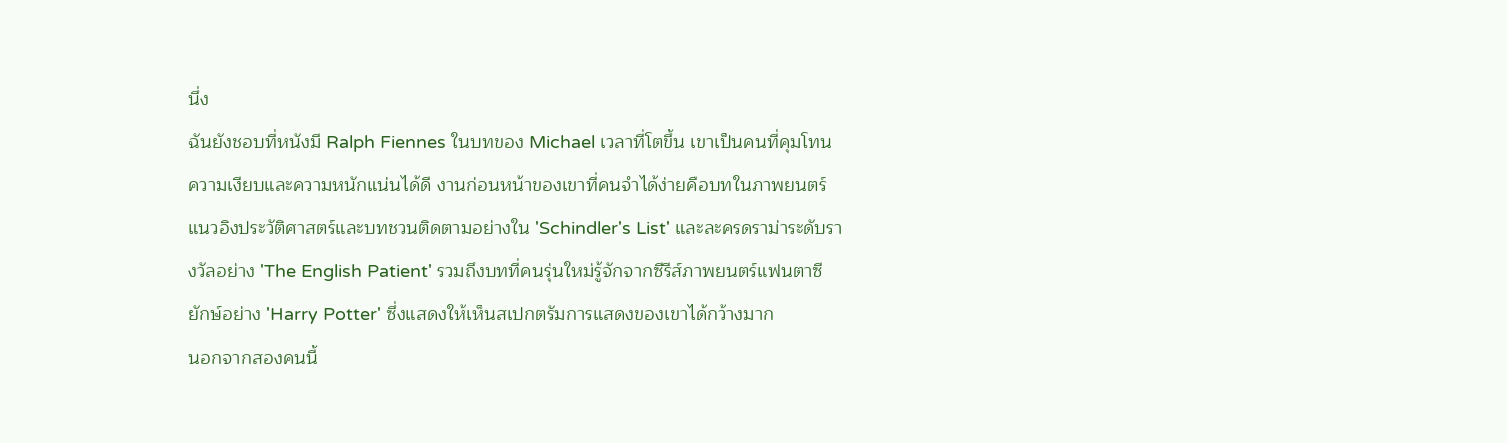นึ่ง
ฉันยังชอบที่หนังมี Ralph Fiennes ในบทของ Michael เวลาที่โตขึ้น เขาเป็นคนที่คุมโทนความเงียบและความหนักแน่นได้ดี งานก่อนหน้าของเขาที่คนจำได้ง่ายคือบทในภาพยนตร์แนวอิงประวัติศาสตร์และบทชวนติดตามอย่างใน 'Schindler's List' และละครดราม่าระดับรางวัลอย่าง 'The English Patient' รวมถึงบทที่คนรุ่นใหม่รู้จักจากซีรีส์ภาพยนตร์แฟนตาซียักษ์อย่าง 'Harry Potter' ซึ่งแสดงให้เห็นสเปกตรัมการแสดงของเขาได้กว้างมาก
นอกจากสองคนนี้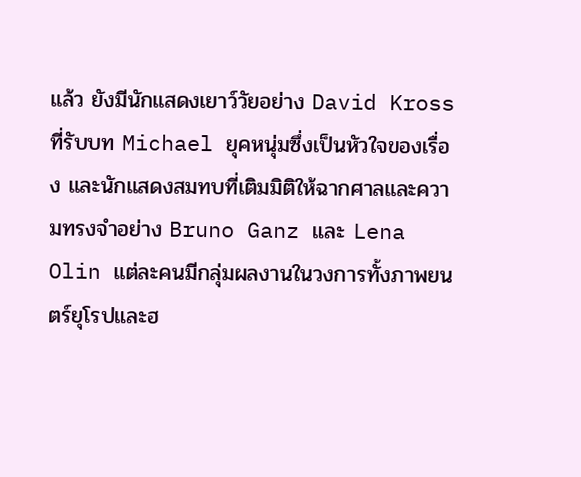แล้ว ยังมีนักแสดงเยาว์วัยอย่าง David Kross ที่รับบท Michael ยุคหนุ่มซึ่งเป็นหัวใจของเรื่อง และนักแสดงสมทบที่เติมมิติให้ฉากศาลและความทรงจำอย่าง Bruno Ganz และ Lena Olin แต่ละคนมีกลุ่มผลงานในวงการทั้งภาพยนตร์ยุโรปและฮ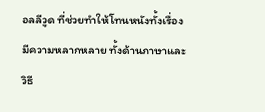อลลีวูด ที่ช่วยทำให้โทนหนังทั้งเรื่องมีความหลากหลาย ทั้งด้านภาษาและวิธี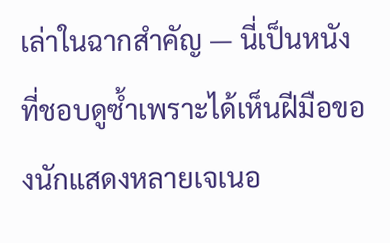เล่าในฉากสำคัญ — นี่เป็นหนังที่ชอบดูซ้ำเพราะได้เห็นฝีมือของนักแสดงหลายเจเนอ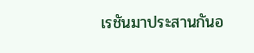เรชันมาประสานกันอ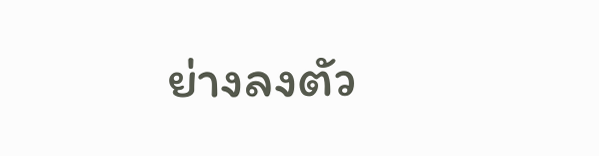ย่างลงตัว